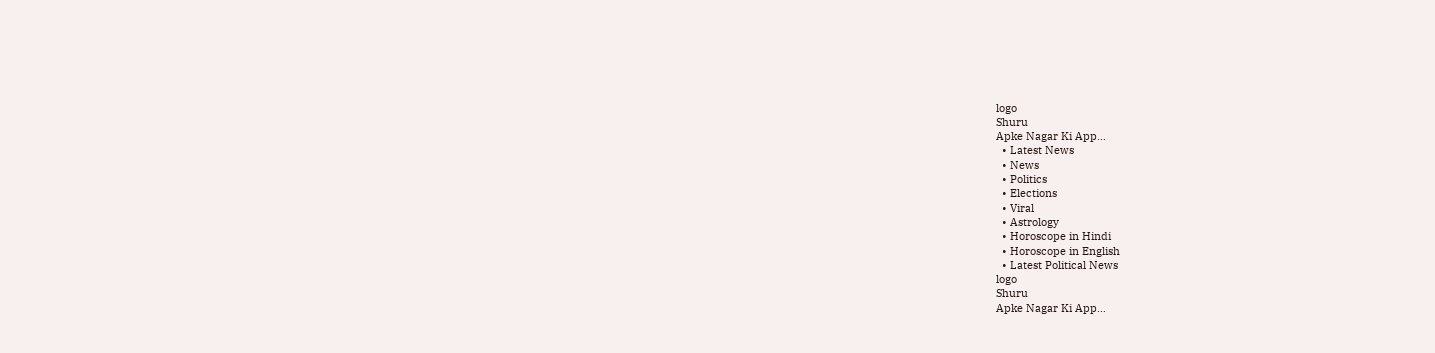logo
Shuru
Apke Nagar Ki App…
  • Latest News
  • News
  • Politics
  • Elections
  • Viral
  • Astrology
  • Horoscope in Hindi
  • Horoscope in English
  • Latest Political News
logo
Shuru
Apke Nagar Ki App…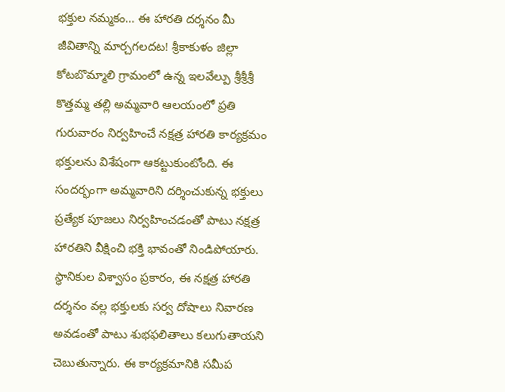భక్తుల నమ్మకం… ఈ హారతి దర్శనం మీ జీవితాన్ని మార్చగలదట! శ్రీకాకుళం జిల్లా కోటబొమ్మాలి గ్రామంలో ఉన్న ఇలవేల్పు శ్రీశ్రీశ్రీ కొత్తమ్మ తల్లి అమ్మవారి ఆలయంలో ప్రతి గురువారం నిర్వహించే నక్షత్ర హారతి కార్యక్రమం భక్తులను విశేషంగా ఆకట్టుకుంటోంది. ఈ సందర్భంగా అమ్మవారిని దర్శించుకున్న భక్తులు ప్రత్యేక పూజలు నిర్వహించడంతో పాటు నక్షత్ర హారతిని వీక్షించి భక్తి భావంతో నిండిపోయారు. స్థానికుల విశ్వాసం ప్రకారం, ఈ నక్షత్ర హారతి దర్శనం వల్ల భక్తులకు సర్వ దోషాలు నివారణ అవడంతో పాటు శుభఫలితాలు కలుగుతాయని చెబుతున్నారు. ఈ కార్యక్రమానికి సమీప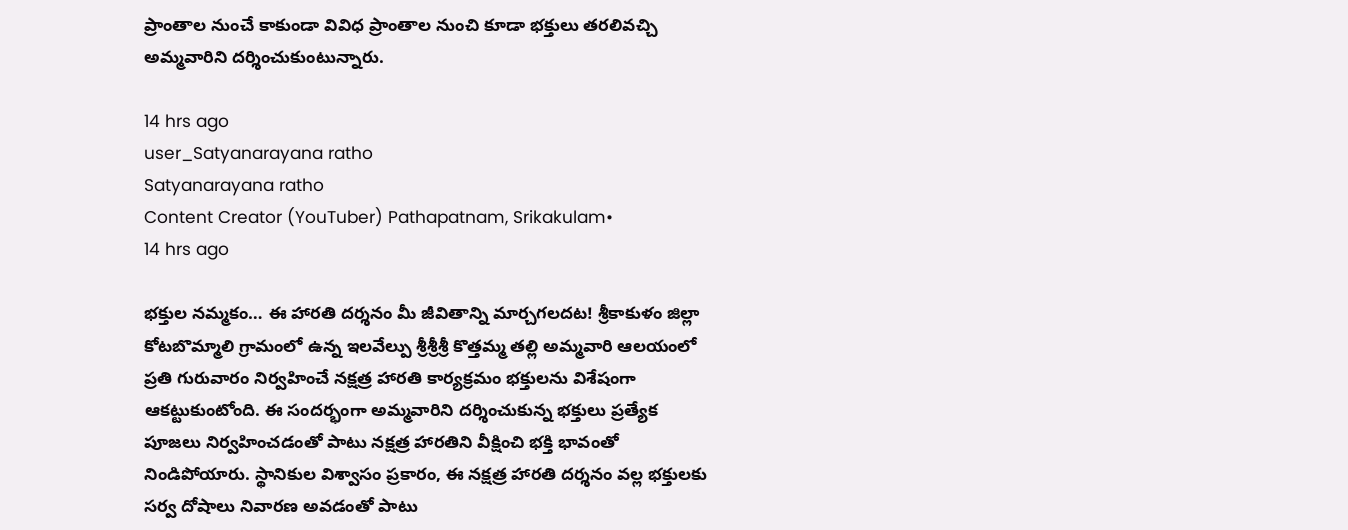ప్రాంతాల నుంచే కాకుండా వివిధ ప్రాంతాల నుంచి కూడా భక్తులు తరలివచ్చి అమ్మవారిని దర్శించుకుంటున్నారు.

14 hrs ago
user_Satyanarayana ratho
Satyanarayana ratho
Content Creator (YouTuber) Pathapatnam, Srikakulam•
14 hrs ago

భక్తుల నమ్మకం… ఈ హారతి దర్శనం మీ జీవితాన్ని మార్చగలదట! శ్రీకాకుళం జిల్లా కోటబొమ్మాలి గ్రామంలో ఉన్న ఇలవేల్పు శ్రీశ్రీశ్రీ కొత్తమ్మ తల్లి అమ్మవారి ఆలయంలో ప్రతి గురువారం నిర్వహించే నక్షత్ర హారతి కార్యక్రమం భక్తులను విశేషంగా ఆకట్టుకుంటోంది. ఈ సందర్భంగా అమ్మవారిని దర్శించుకున్న భక్తులు ప్రత్యేక పూజలు నిర్వహించడంతో పాటు నక్షత్ర హారతిని వీక్షించి భక్తి భావంతో నిండిపోయారు. స్థానికుల విశ్వాసం ప్రకారం, ఈ నక్షత్ర హారతి దర్శనం వల్ల భక్తులకు సర్వ దోషాలు నివారణ అవడంతో పాటు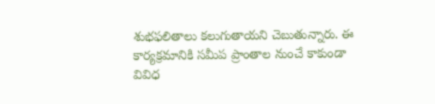శుభఫలితాలు కలుగుతాయని చెబుతున్నారు. ఈ కార్యక్రమానికి సమీప ప్రాంతాల నుంచే కాకుండా వివిధ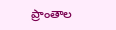ప్రాంతాల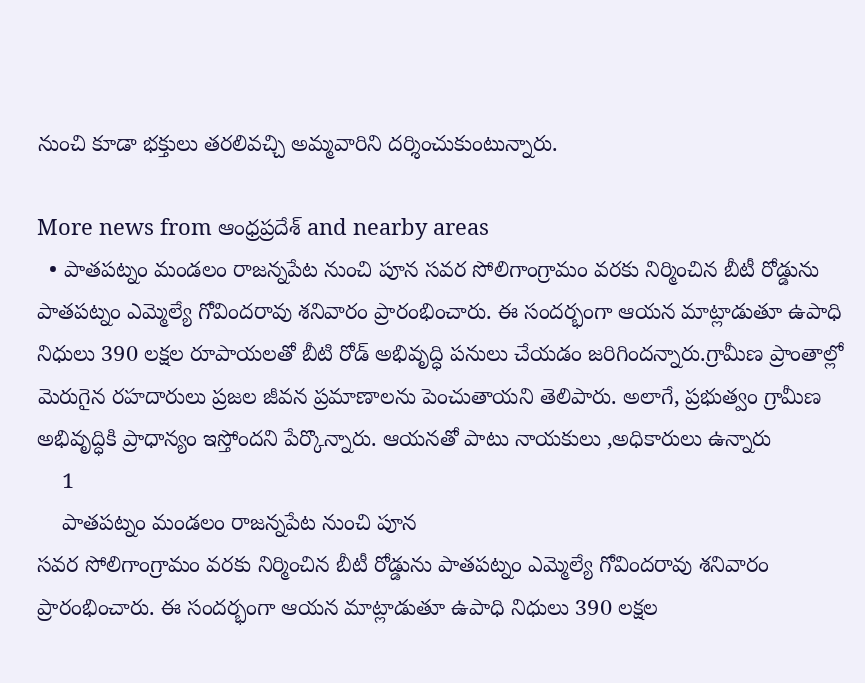నుంచి కూడా భక్తులు తరలివచ్చి అమ్మవారిని దర్శించుకుంటున్నారు.

More news from ఆంధ్రప్రదేశ్ and nearby areas
  • పాతపట్నం మండలం రాజన్నపేట నుంచి పూన సవర సోలిగాంగ్రామం వరకు నిర్మించిన బీటీ రోడ్డును పాతపట్నం ఎమ్మెల్యే గోవిందరావు శనివారం ప్రారంభించారు. ఈ సందర్భంగా ఆయన మాట్లాడుతూ ఉపాధి నిధులు 390 లక్షల రూపాయలతో బీటి రోడ్ అభివృద్ధి పనులు చేయడం జరిగిందన్నారు.గ్రామీణ ప్రాంతాల్లో మెరుగైన రహదారులు ప్రజల జీవన ప్రమాణాలను పెంచుతాయని తెలిపారు. అలాగే, ప్రభుత్వం గ్రామీణ అభివృద్ధికి ప్రాధాన్యం ఇస్తోందని పేర్కొన్నారు. ఆయనతో పాటు నాయకులు ,అధికారులు ఉన్నారు
    1
    పాతపట్నం మండలం రాజన్నపేట నుంచి పూన
సవర సోలిగాంగ్రామం వరకు నిర్మించిన బీటీ రోడ్డును పాతపట్నం ఎమ్మెల్యే గోవిందరావు శనివారం ప్రారంభించారు. ఈ సందర్భంగా ఆయన మాట్లాడుతూ ఉపాధి నిధులు 390 లక్షల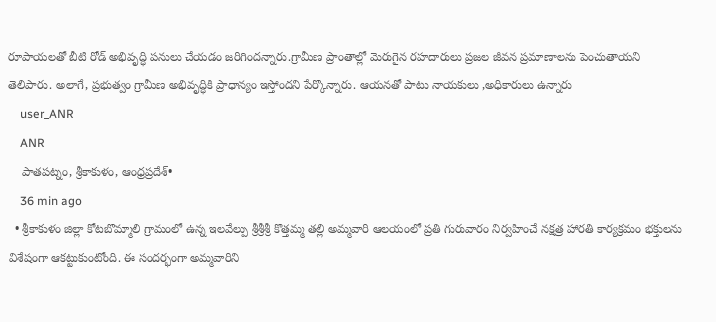రూపాయలతో బీటి రోడ్ అభివృద్ధి పనులు చేయడం జరిగిందన్నారు.గ్రామీణ ప్రాంతాల్లో మెరుగైన రహదారులు ప్రజల జీవన ప్రమాణాలను పెంచుతాయని తెలిపారు. అలాగే, ప్రభుత్వం గ్రామీణ అభివృద్ధికి ప్రాధాన్యం ఇస్తోందని పేర్కొన్నారు. ఆయనతో పాటు నాయకులు ,అధికారులు ఉన్నారు
    user_ANR
    ANR
    పాతపట్నం, శ్రీకాకుళం, ఆంధ్రప్రదేశ్•
    36 min ago
  • శ్రీకాకుళం జిల్లా కోటబొమ్మాలి గ్రామంలో ఉన్న ఇలవేల్పు శ్రీశ్రీశ్రీ కొత్తమ్మ తల్లి అమ్మవారి ఆలయంలో ప్రతి గురువారం నిర్వహించే నక్షత్ర హారతి కార్యక్రమం భక్తులను విశేషంగా ఆకట్టుకుంటోంది. ఈ సందర్భంగా అమ్మవారిని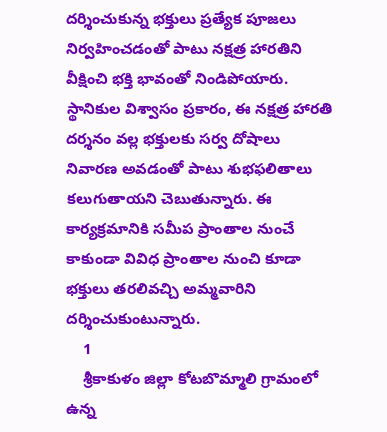దర్శించుకున్న భక్తులు ప్రత్యేక పూజలు నిర్వహించడంతో పాటు నక్షత్ర హారతిని వీక్షించి భక్తి భావంతో నిండిపోయారు. స్థానికుల విశ్వాసం ప్రకారం, ఈ నక్షత్ర హారతి దర్శనం వల్ల భక్తులకు సర్వ దోషాలు నివారణ అవడంతో పాటు శుభఫలితాలు కలుగుతాయని చెబుతున్నారు. ఈ కార్యక్రమానికి సమీప ప్రాంతాల నుంచే కాకుండా వివిధ ప్రాంతాల నుంచి కూడా భక్తులు తరలివచ్చి అమ్మవారిని దర్శించుకుంటున్నారు.
    1
    శ్రీకాకుళం జిల్లా కోటబొమ్మాలి గ్రామంలో ఉన్న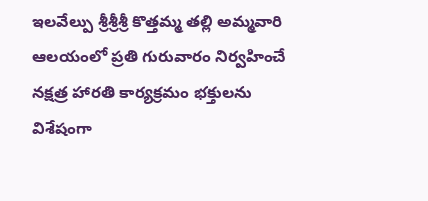ఇలవేల్పు శ్రీశ్రీశ్రీ కొత్తమ్మ తల్లి అమ్మవారి ఆలయంలో ప్రతి గురువారం నిర్వహించే నక్షత్ర హారతి కార్యక్రమం భక్తులను విశేషంగా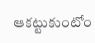ఆకట్టుకుంటోం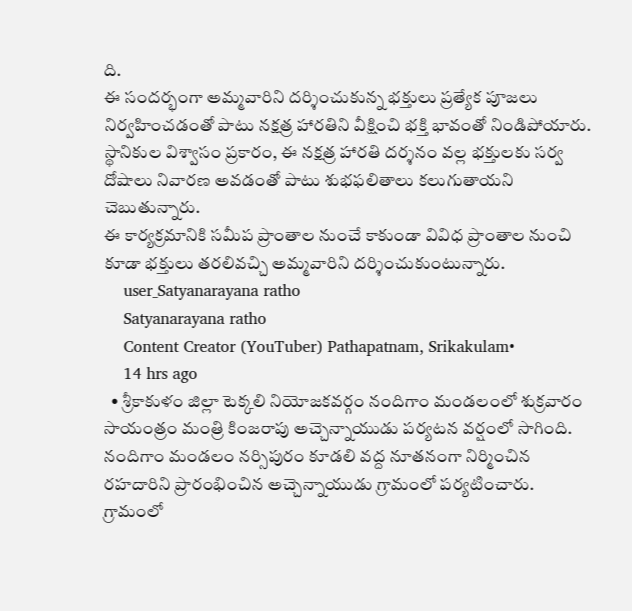ది.
ఈ సందర్భంగా అమ్మవారిని దర్శించుకున్న భక్తులు ప్రత్యేక పూజలు నిర్వహించడంతో పాటు నక్షత్ర హారతిని వీక్షించి భక్తి భావంతో నిండిపోయారు.
స్థానికుల విశ్వాసం ప్రకారం, ఈ నక్షత్ర హారతి దర్శనం వల్ల భక్తులకు సర్వ దోషాలు నివారణ అవడంతో పాటు శుభఫలితాలు కలుగుతాయని చెబుతున్నారు.
ఈ కార్యక్రమానికి సమీప ప్రాంతాల నుంచే కాకుండా వివిధ ప్రాంతాల నుంచి కూడా భక్తులు తరలివచ్చి అమ్మవారిని దర్శించుకుంటున్నారు.
    user_Satyanarayana ratho
    Satyanarayana ratho
    Content Creator (YouTuber) Pathapatnam, Srikakulam•
    14 hrs ago
  • శ్రీకాకుళం జిల్లా టెక్కలి నియోజకవర్గం నందిగాం మండలంలో శుక్రవారం సాయంత్రం మంత్రి కింజరాపు అచ్చెన్నాయుడు పర్యటన వర్షంలో సాగింది. నందిగాం మండలం నర్సిపురం కూడలి వద్ద నూతనంగా నిర్మించిన రహదారిని ప్రారంభించిన అచ్చెన్నాయుడు గ్రామంలో పర్యటించారు. గ్రామంలో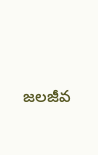జలజీవ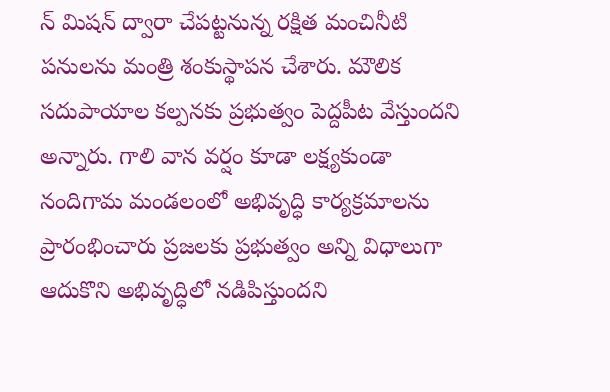న్ మిషన్ ద్వారా చేపట్టనున్న రక్షిత మంచినీటి పనులను మంత్రి శంకుస్థాపన చేశారు. మౌలిక సదుపాయాల కల్పనకు ప్రభుత్వం పెద్దపీట వేస్తుందని అన్నారు. గాలి వాన వర్షం కూడా లక్ష్యకుండా నందిగామ మండలంలో అభివృద్ధి కార్యక్రమాలను ప్రారంభించారు ప్రజలకు ప్రభుత్వం అన్ని విధాలుగా ఆదుకొని అభివృద్ధిలో నడిపిస్తుందని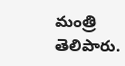మంత్రి తెలిపారు.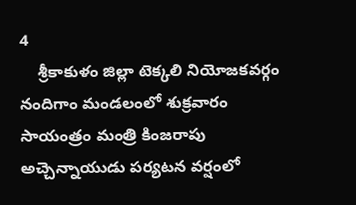4
    శ్రీకాకుళం జిల్లా టెక్కలి నియోజకవర్గం నందిగాం మండలంలో శుక్రవారం సాయంత్రం మంత్రి కింజరాపు అచ్చెన్నాయుడు పర్యటన వర్షంలో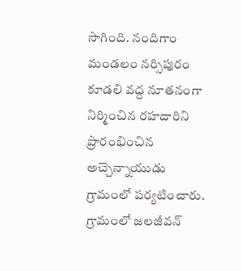సాగింది. నందిగాం మండలం నర్సిపురం కూడలి వద్ద నూతనంగా నిర్మించిన రహదారిని ప్రారంభించిన అచ్చెన్నాయుడు గ్రామంలో పర్యటించారు. గ్రామంలో జలజీవన్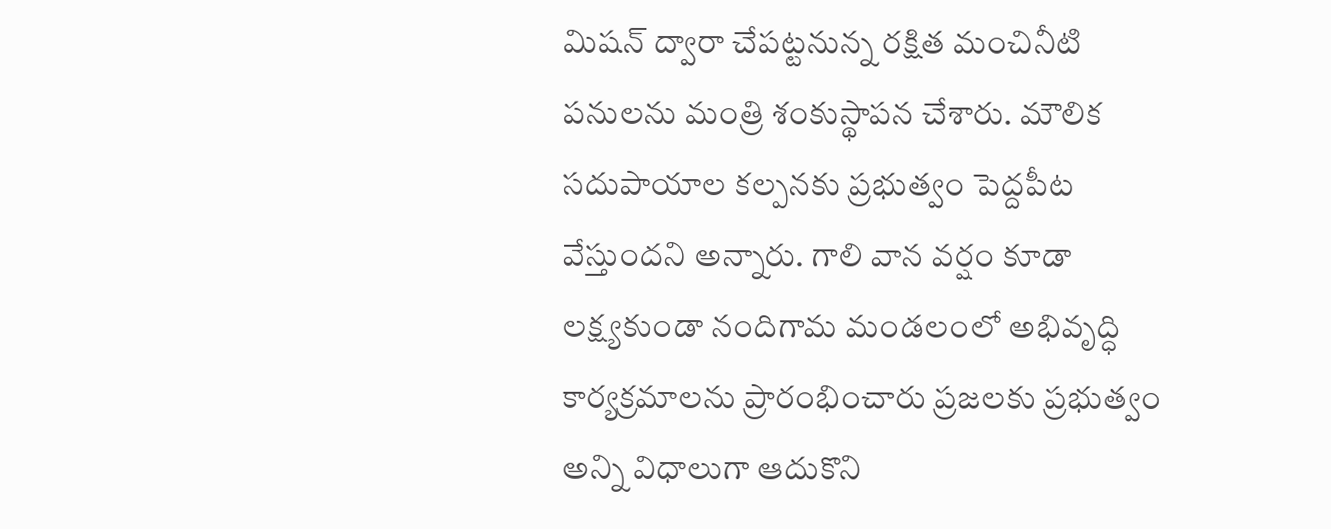మిషన్ ద్వారా చేపట్టనున్న రక్షిత మంచినీటి పనులను మంత్రి శంకుస్థాపన చేశారు. మౌలిక సదుపాయాల కల్పనకు ప్రభుత్వం పెద్దపీట వేస్తుందని అన్నారు. గాలి వాన వర్షం కూడా లక్ష్యకుండా నందిగామ మండలంలో అభివృద్ధి కార్యక్రమాలను ప్రారంభించారు ప్రజలకు ప్రభుత్వం అన్ని విధాలుగా ఆదుకొని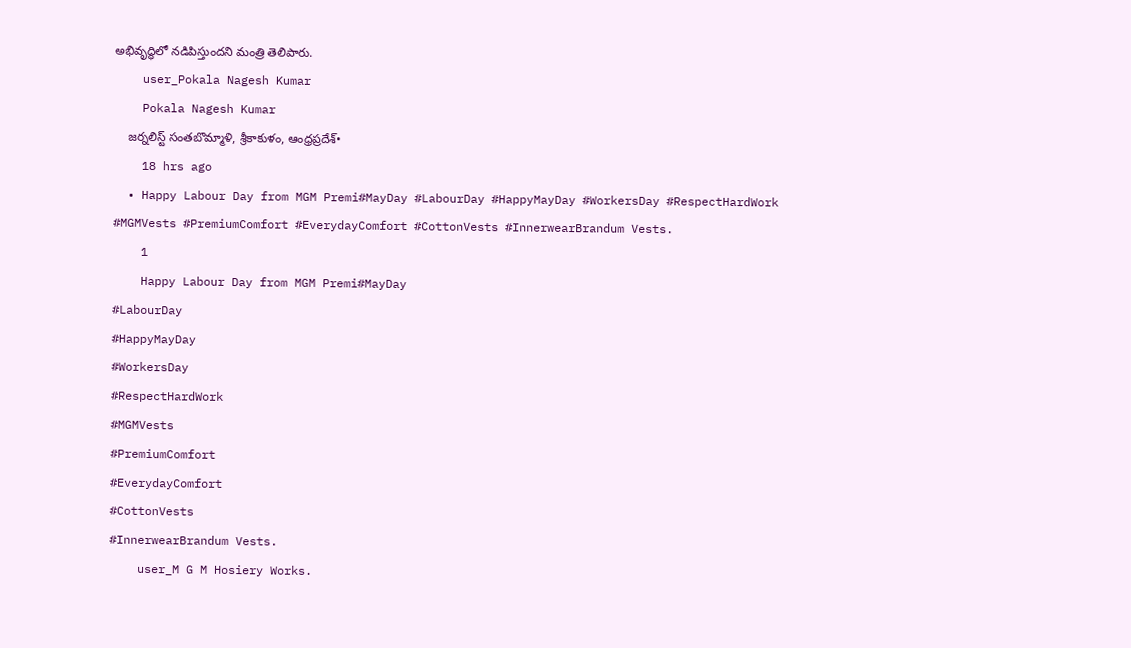అభివృద్ధిలో నడిపిస్తుందని మంత్రి తెలిపారు.
    user_Pokala Nagesh Kumar
    Pokala Nagesh Kumar
    జర్నలిస్ట్ సంతబొమ్మాళి, శ్రీకాకుళం, ఆంధ్రప్రదేశ్•
    18 hrs ago
  • Happy Labour Day from MGM Premi#MayDay #LabourDay #HappyMayDay #WorkersDay #RespectHardWork #MGMVests #PremiumComfort #EverydayComfort #CottonVests #InnerwearBrandum Vests.
    1
    Happy Labour Day from MGM Premi#MayDay
#LabourDay
#HappyMayDay
#WorkersDay
#RespectHardWork
#MGMVests
#PremiumComfort
#EverydayComfort
#CottonVests
#InnerwearBrandum Vests.
    user_M G M Hosiery Works.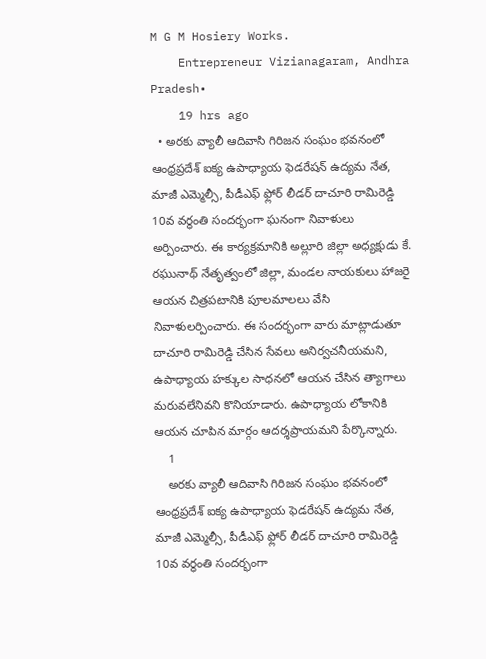M G M Hosiery Works.
    Entrepreneur Vizianagaram, Andhra Pradesh•
    19 hrs ago
  • అరకు వ్యాలీ ఆదివాసి గిరిజన సంఘం భవనంలో ఆంధ్రప్రదేశ్ ఐక్య ఉపాధ్యాయ ఫెడరేషన్ ఉద్యమ నేత, మాజీ ఎమ్మెల్సీ, పీడీఎఫ్ ఫ్లోర్ లీడర్ దాచూరి రామిరెడ్డి 10వ వర్ధంతి సందర్భంగా ఘనంగా నివాళులు అర్పించారు. ఈ కార్యక్రమానికి అల్లూరి జిల్లా అధ్యక్షుడు కే. రఘునాథ్ నేతృత్వంలో జిల్లా, మండల నాయకులు హాజరై ఆయన చిత్రపటానికి పూలమాలలు వేసి నివాళులర్పించారు. ఈ సందర్భంగా వారు మాట్లాడుతూ దాచూరి రామిరెడ్డి చేసిన సేవలు అనిర్వచనీయమని, ఉపాధ్యాయ హక్కుల సాధనలో ఆయన చేసిన త్యాగాలు మరువలేనివని కొనియాడారు. ఉపాధ్యాయ లోకానికి ఆయన చూపిన మార్గం ఆదర్శప్రాయమని పేర్కొన్నారు.
    1
    అరకు వ్యాలీ ఆదివాసి గిరిజన సంఘం భవనంలో ఆంధ్రప్రదేశ్ ఐక్య ఉపాధ్యాయ ఫెడరేషన్ ఉద్యమ నేత, మాజీ ఎమ్మెల్సీ, పీడీఎఫ్ ఫ్లోర్ లీడర్ దాచూరి రామిరెడ్డి 10వ వర్ధంతి సందర్భంగా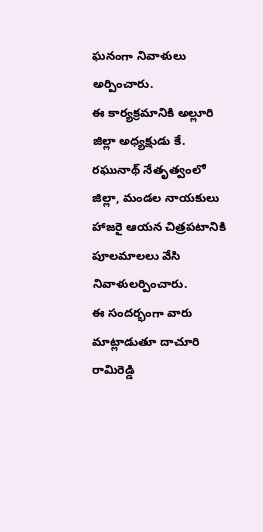ఘనంగా నివాళులు అర్పించారు.
ఈ కార్యక్రమానికి అల్లూరి జిల్లా అధ్యక్షుడు కే. రఘునాథ్ నేతృత్వంలో జిల్లా, మండల నాయకులు హాజరై ఆయన చిత్రపటానికి పూలమాలలు వేసి నివాళులర్పించారు.
ఈ సందర్భంగా వారు మాట్లాడుతూ దాచూరి రామిరెడ్డి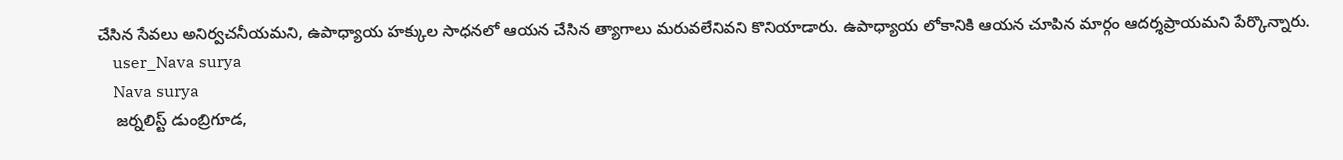చేసిన సేవలు అనిర్వచనీయమని, ఉపాధ్యాయ హక్కుల సాధనలో ఆయన చేసిన త్యాగాలు మరువలేనివని కొనియాడారు. ఉపాధ్యాయ లోకానికి ఆయన చూపిన మార్గం ఆదర్శప్రాయమని పేర్కొన్నారు.
    user_Nava surya
    Nava surya
    జర్నలిస్ట్ డుంబ్రిగూడ,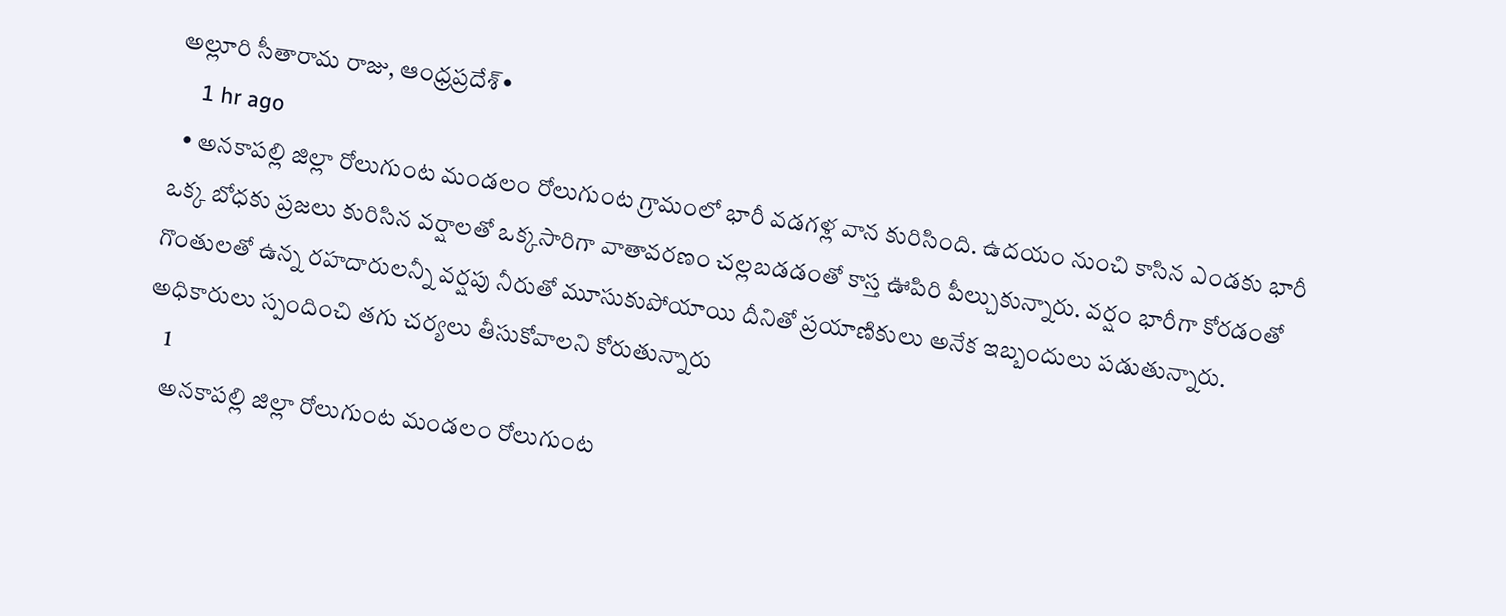అల్లూరి సీతారామ రాజు, ఆంధ్రప్రదేశ్•
    1 hr ago
  • అనకాపల్లి జిల్లా రోలుగుంట మండలం రోలుగుంట గ్రామంలో భారీ వడగళ్ల వాన కురిసింది. ఉదయం నుంచి కాసిన ఎండకు భారీ ఒక్క బోధకు ప్రజలు కురిసిన వర్షాలతో ఒక్కసారిగా వాతావరణం చల్లబడడంతో కాస్త ఊపిరి పీల్చుకున్నారు. వర్షం భారీగా కోరడంతో గొంతులతో ఉన్న రహదారులన్నీ వర్షపు నీరుతో మూసుకుపోయాయి దీనితో ప్రయాణికులు అనేక ఇబ్బందులు పడుతున్నారు. అధికారులు స్పందించి తగు చర్యలు తీసుకోవాలని కోరుతున్నారు
    1
    అనకాపల్లి జిల్లా రోలుగుంట మండలం రోలుగుంట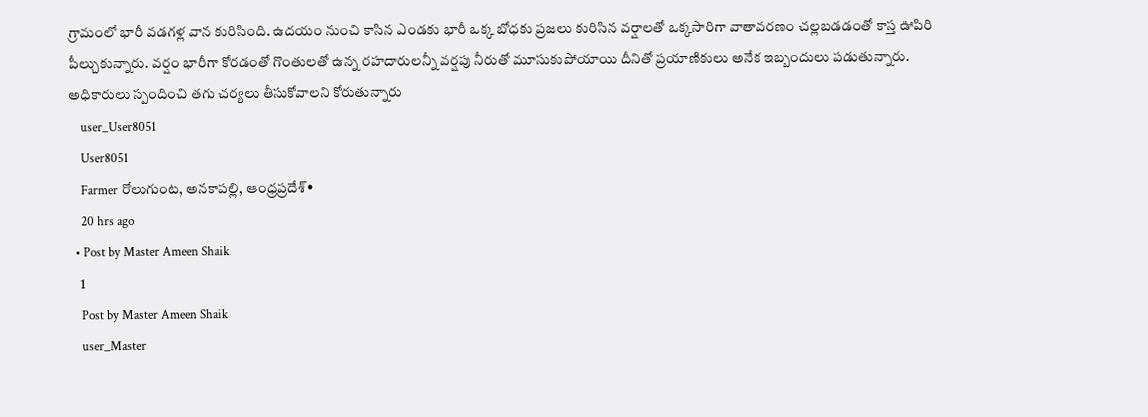గ్రామంలో భారీ వడగళ్ల వాన కురిసింది. ఉదయం నుంచి కాసిన ఎండకు భారీ ఒక్క బోధకు ప్రజలు కురిసిన వర్షాలతో ఒక్కసారిగా వాతావరణం చల్లబడడంతో కాస్త ఊపిరి పీల్చుకున్నారు. వర్షం భారీగా కోరడంతో గొంతులతో ఉన్న రహదారులన్నీ వర్షపు నీరుతో మూసుకుపోయాయి దీనితో ప్రయాణికులు అనేక ఇబ్బందులు పడుతున్నారు. అధికారులు స్పందించి తగు చర్యలు తీసుకోవాలని కోరుతున్నారు
    user_User8051
    User8051
    Farmer రోలుగుంట, అనకాపల్లి, ఆంధ్రప్రదేశ్•
    20 hrs ago
  • Post by Master Ameen Shaik
    1
    Post by Master Ameen Shaik
    user_Master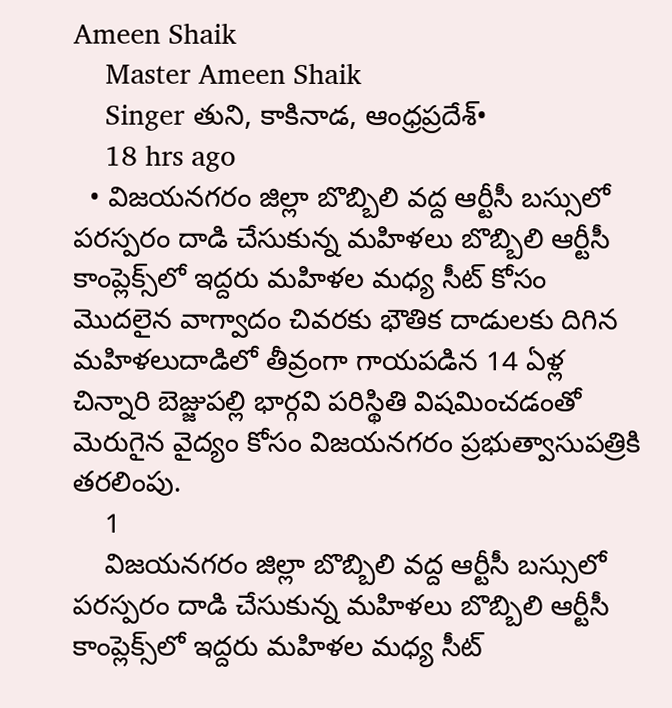Ameen Shaik
    Master Ameen Shaik
    Singer తుని, కాకినాడ, ఆంధ్రప్రదేశ్•
    18 hrs ago
  • విజయనగరం జిల్లా బొబ్బిలి వద్ద ఆర్టీసీ బస్సులో పరస్పరం దాడి చేసుకున్న మహిళలు బొబ్బిలి ఆర్టీసీ కాంప్లెక్స్‌లో ఇద్దరు మహిళల మధ్య సీట్ కోసం మొదలైన వాగ్వాదం చివరకు భౌతిక దాడులకు దిగిన మ‌హిళ‌లుదాడిలో తీవ్రంగా గాయపడిన 14 ఏళ్ల చిన్నారి బెజ్జుపల్లి భార్గవి పరిస్థితి విషమించడంతో మెరుగైన వైద్యం కోసం విజయనగరం ప్రభుత్వాసుపత్రికి తరలింపు.
    1
    విజయనగరం జిల్లా బొబ్బిలి వద్ద ఆర్టీసీ బస్సులో పరస్పరం దాడి చేసుకున్న మహిళలు బొబ్బిలి ఆర్టీసీ కాంప్లెక్స్‌లో ఇద్దరు మహిళల మధ్య సీట్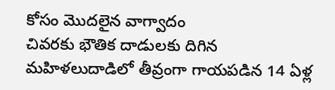కోసం మొదలైన వాగ్వాదం
చివరకు భౌతిక దాడులకు దిగిన మ‌హిళ‌లుదాడిలో తీవ్రంగా గాయపడిన 14 ఏళ్ల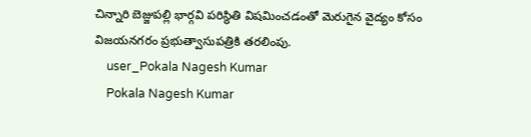చిన్నారి బెజ్జుపల్లి భార్గవి పరిస్థితి విషమించడంతో మెరుగైన వైద్యం కోసం విజయనగరం ప్రభుత్వాసుపత్రికి తరలింపు.
    user_Pokala Nagesh Kumar
    Pokala Nagesh Kumar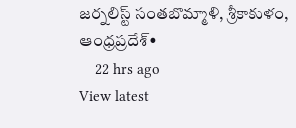జర్నలిస్ట్ సంతబొమ్మాళి, శ్రీకాకుళం, ఆంధ్రప్రదేశ్•
    22 hrs ago
View latest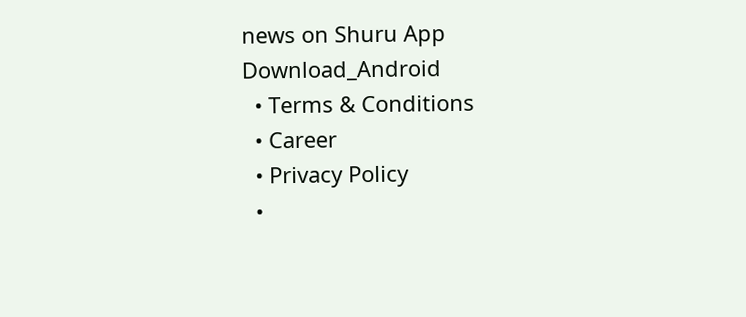news on Shuru App
Download_Android
  • Terms & Conditions
  • Career
  • Privacy Policy
  •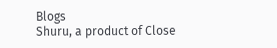Blogs
Shuru, a product of Close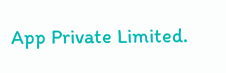App Private Limited.